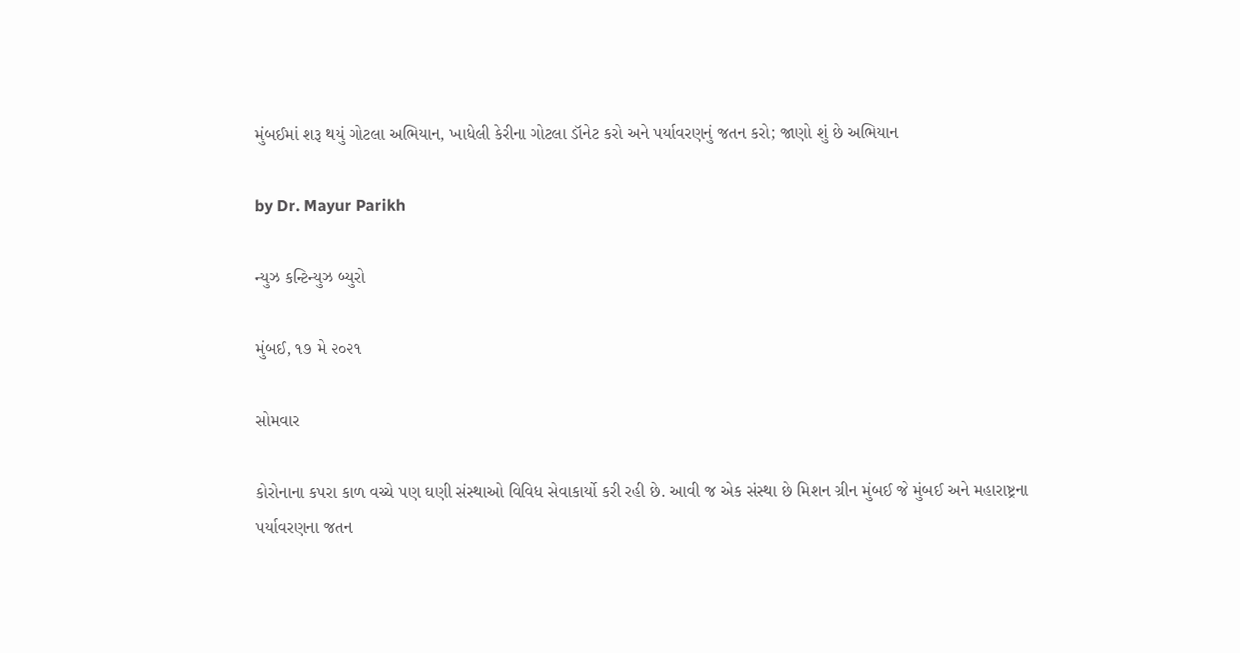મુંબઈમાં શરૂ થયું ગોટલા અભિયાન, ખાધેલી કેરીના ગોટલા ડૉનેટ કરો અને પર્યાવરણનું જતન કરો; જાણો શું છે અભિયાન

by Dr. Mayur Parikh

ન્યુઝ કન્ટિન્યુઝ બ્યુરો

મુંબઈ, ૧૭ મે ૨૦૨૧

સોમવાર

કોરોનાના કપરા કાળ વચ્ચે પણ ઘણી સંસ્થાઓ વિવિધ સેવાકાર્યો કરી રહી છે. આવી જ એક સંસ્થા છે મિશન ગ્રીન મુંબઈ જે મુંબઈ અને મહારાષ્ટ્રના પર્યાવરણના જતન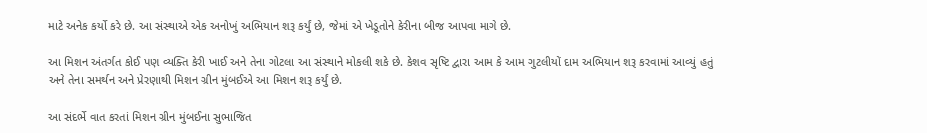માટે અનેક કર્યો કરે છે. આ સંસ્થાએ એક અનોખું અભિયાન શરૂ કર્યું છે, જેમાં એ ખેડૂતોને કેરીના બીજ આપવા માગે છે.

આ મિશન અંતર્ગત કોઈ પણ વ્યક્તિ કેરી ખાઈ અને તેના ગોટલા આ સંસ્થાને મોકલી શકે છે. કેશવ સૃષ્ટિ દ્વારા આમ કે આમ ગુટલીયોં દામ અભિયાન શરૂ કરવામાં આવ્યું હતું અને તેના સમર્થન અને પ્રેરણાથી મિશન ગ્રીન મુંબઈએ આ મિશન શરૂ કર્યું છે.

આ સંદર્ભે વાત કરતાં મિશન ગ્રીન મુંબઈના સુભાજિત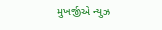મુખર્જીએ ન્યુઝ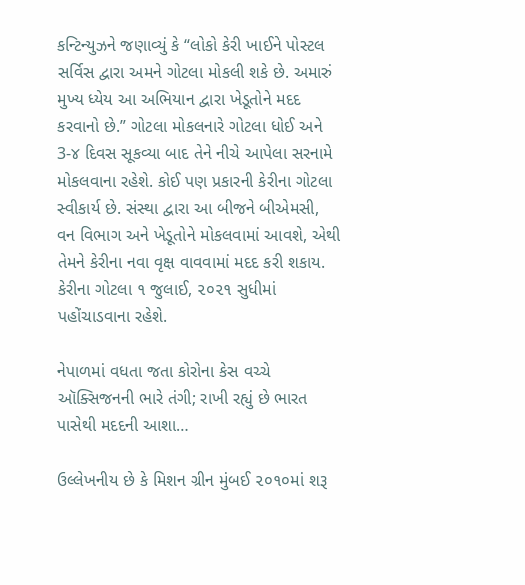કન્ટિન્યુઝને જણાવ્યું કે “લોકો કેરી ખાઈને પોસ્ટલ સર્વિસ દ્વારા અમને ગોટલા મોકલી શકે છે. અમારું મુખ્ય ધ્યેય આ અભિયાન દ્વારા ખેડૂતોને મદદ કરવાનો છે.” ગોટલા મોકલનારે ગોટલા ધોઈ અને 3-૪ દિવસ સૂકવ્યા બાદ તેને નીચે આપેલા સરનામે મોકલવાના રહેશે. કોઈ પણ પ્રકારની કેરીના ગોટલા સ્વીકાર્ય છે. સંસ્થા દ્વારા આ બીજને બીએમસી, વન વિભાગ અને ખેડૂતોને મોકલવામાં આવશે, એથી તેમને કેરીના નવા વૃક્ષ વાવવામાં મદદ કરી શકાય. કેરીના ગોટલા ૧ જુલાઈ, ૨૦૨૧ સુધીમાં પહોંચાડવાના રહેશે.

નેપાળમાં વધતા જતા કોરોના કેસ વચ્ચે ઑક્સિજનની ભારે તંગી; રાખી રહ્યું છે ભારત પાસેથી મદદની આશા…

ઉલ્લેખનીય છે કે મિશન ગ્રીન મુંબઈ ૨૦૧૦માં શરૂ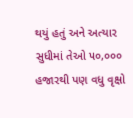થયું હતું અને અત્યાર સુધીમાં તેઓ ૫૦,૦૦૦ હજારથી પણ વધુ વૃક્ષો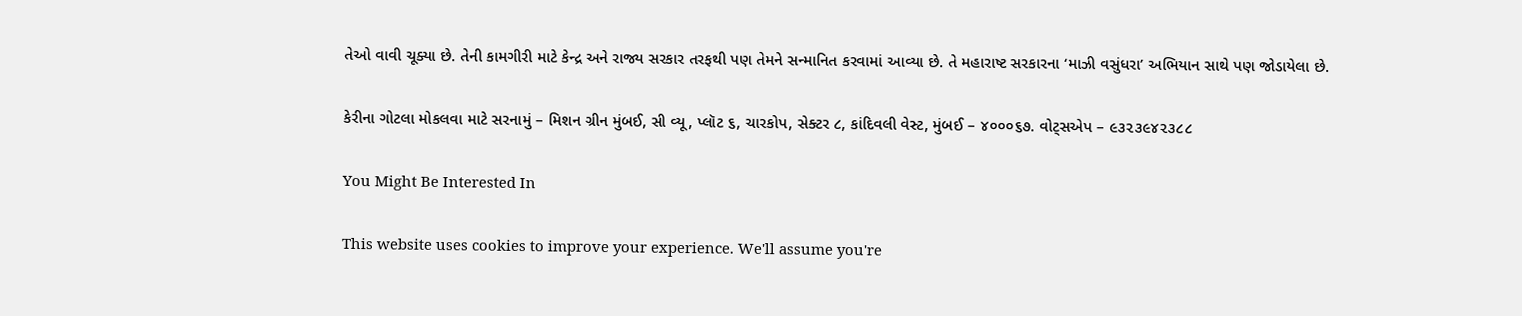તેઓ વાવી ચૂક્યા છે. તેની કામગીરી માટે કેન્દ્ર અને રાજ્ય સરકાર તરફથી પણ તેમને સન્માનિત કરવામાં આવ્યા છે. તે મહારાષ્ટ સરકારના ‘માઝી વસુંધરા’ અભિયાન સાથે પણ જોડાયેલા છે.

કેરીના ગોટલા મોકલવા માટે સરનામું – મિશન ગ્રીન મુંબઈ, સી વ્યૂ, પ્લૉટ ૬, ચારકોપ, સેક્ટર ૮, કાંદિવલી વેસ્ટ, મુંબઈ – ૪૦૦૦૬૭. વોટ્સએપ – ૯૩૨૩૯૪૨૩૮૮

You Might Be Interested In

This website uses cookies to improve your experience. We'll assume you're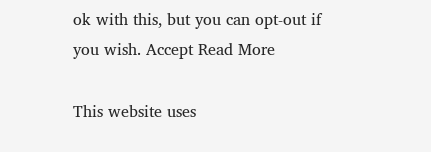ok with this, but you can opt-out if you wish. Accept Read More

This website uses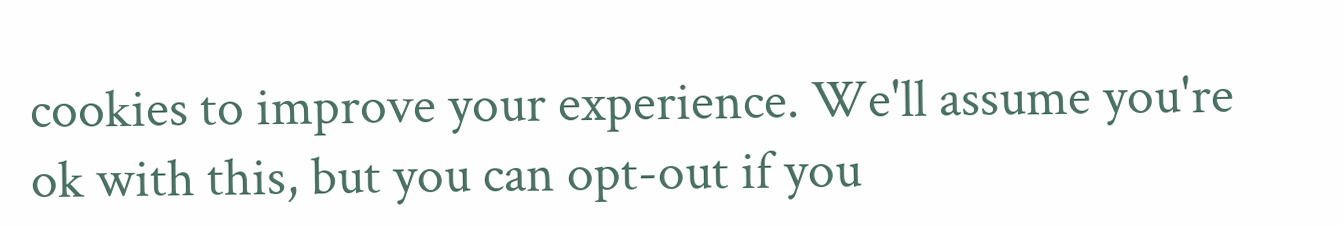cookies to improve your experience. We'll assume you're ok with this, but you can opt-out if you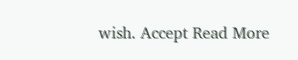wish. Accept Read More